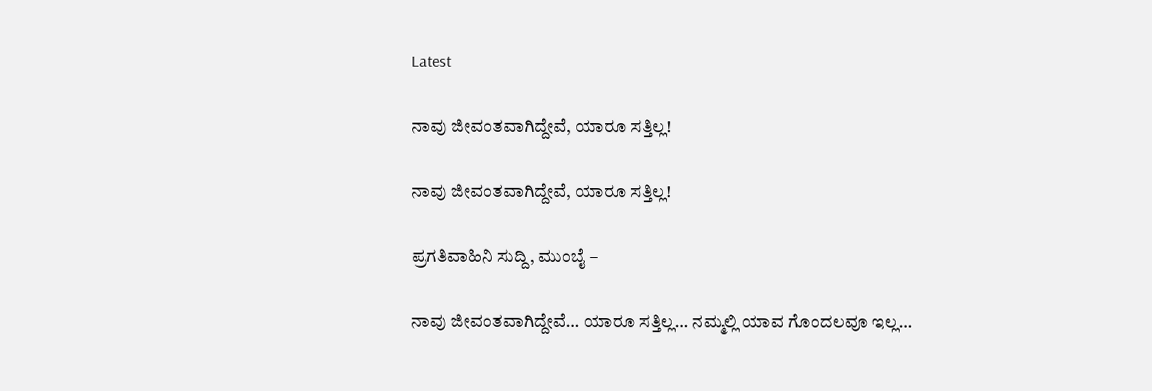Latest

ನಾವು ಜೀವಂತವಾಗಿದ್ದೇವೆ, ಯಾರೂ ಸತ್ತಿಲ್ಲ!

ನಾವು ಜೀವಂತವಾಗಿದ್ದೇವೆ, ಯಾರೂ ಸತ್ತಿಲ್ಲ!

ಪ್ರಗತಿವಾಹಿನಿ ಸುದ್ದಿ, ಮುಂಬೈ –

ನಾವು ಜೀವಂತವಾಗಿದ್ದೇವೆ… ಯಾರೂ ಸತ್ತಿಲ್ಲ… ನಮ್ಮಲ್ಲಿ ಯಾವ ಗೊಂದಲವೂ ಇಲ್ಲ…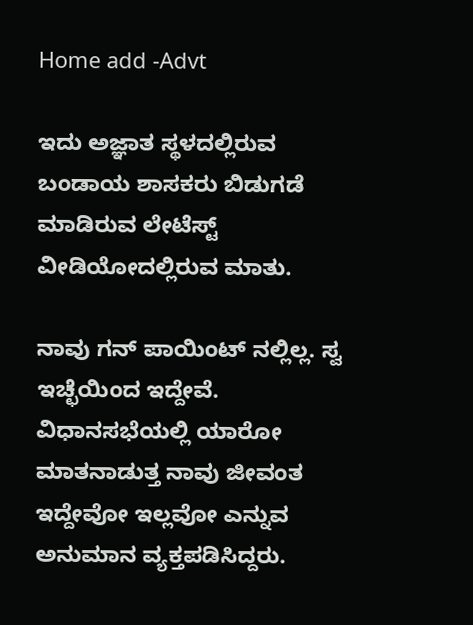Home add -Advt

ಇದು ಅಜ್ಞಾತ ಸ್ಥಳದಲ್ಲಿರುವ ಬಂಡಾಯ ಶಾಸಕರು ಬಿಡುಗಡೆ ಮಾಡಿರುವ ಲೇಟೆಸ್ಟ್ ವೀಡಿಯೋದಲ್ಲಿರುವ ಮಾತು.

ನಾವು ಗನ್ ಪಾಯಿಂಟ್ ನಲ್ಲಿಲ್ಲ. ಸ್ವ ಇಚ್ಛೆಯಿಂದ ಇದ್ದೇವೆ. ವಿಧಾನಸಭೆಯಲ್ಲಿ ಯಾರೋ ಮಾತನಾಡುತ್ತ ನಾವು ಜೀವಂತ ಇದ್ದೇವೋ ಇಲ್ಲವೋ ಎನ್ನುವ ಅನುಮಾನ ವ್ಯಕ್ತಪಡಿಸಿದ್ದರು.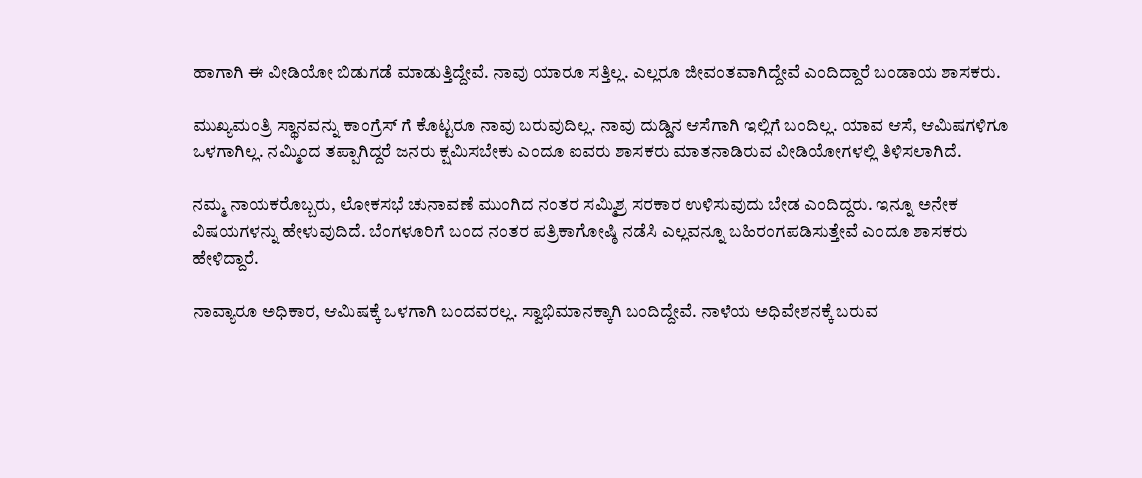ಹಾಗಾಗಿ ಈ ವೀಡಿಯೋ ಬಿಡುಗಡೆ ಮಾಡುತ್ತಿದ್ದೇವೆ. ನಾವು ಯಾರೂ ಸತ್ತಿಲ್ಲ. ಎಲ್ಲರೂ ಜೀವಂತವಾಗಿದ್ದೇವೆ ಎಂದಿದ್ದಾರೆ ಬಂಡಾಯ ಶಾಸಕರು.

ಮುಖ್ಯಮಂತ್ರಿ ಸ್ಥಾನವನ್ನು ಕಾಂಗ್ರೆಸ್ ಗೆ ಕೊಟ್ಟರೂ ನಾವು ಬರುವುದಿಲ್ಲ. ನಾವು ದುಡ್ಡಿನ ಆಸೆಗಾಗಿ ಇಲ್ಲಿಗೆ ಬಂದಿಲ್ಲ. ಯಾವ ಆಸೆ, ಆಮಿಷಗಳಿಗೂ ಒಳಗಾಗಿಲ್ಲ. ನಮ್ಮಿಂದ ತಪ್ಪಾಗಿದ್ದರೆ ಜನರು ಕ್ಷಮಿಸಬೇಕು ಎಂದೂ ಐವರು ಶಾಸಕರು ಮಾತನಾಡಿರುವ ವೀಡಿಯೋಗಳಲ್ಲಿ ತಿಳಿಸಲಾಗಿದೆ.

ನಮ್ಮ ನಾಯಕರೊಬ್ಬರು, ಲೋಕಸಭೆ ಚುನಾವಣೆ ಮುಂಗಿದ ನಂತರ ಸಮ್ಮಿಶ್ರ ಸರಕಾರ ಉಳಿಸುವುದು ಬೇಡ ಎಂದಿದ್ದರು. ಇನ್ನೂ ಅನೇಕ ವಿಷಯಗಳನ್ನು ಹೇಳುವುದಿದೆ. ಬೆಂಗಳೂರಿಗೆ ಬಂದ ನಂತರ ಪತ್ರಿಕಾಗೋಷ್ಠಿ ನಡೆಸಿ ಎಲ್ಲವನ್ನೂ ಬಹಿರಂಗಪಡಿಸುತ್ತೇವೆ ಎಂದೂ ಶಾಸಕರು ಹೇಳಿದ್ದಾರೆ.

ನಾವ್ಯಾರೂ ಅಧಿಕಾರ, ಆಮಿಷಕ್ಕೆ ಒಳಗಾಗಿ ಬಂದವರಲ್ಲ. ಸ್ವಾಭಿಮಾನಕ್ಕಾಗಿ ಬಂದಿದ್ದೇವೆ. ನಾಳೆಯ ಅಧಿವೇಶನಕ್ಕೆ ಬರುವ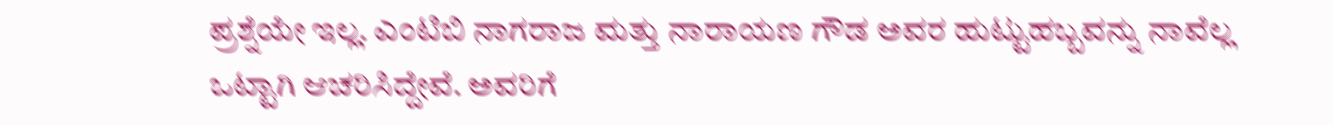ಪ್ರಶ್ನೆಯೇ ಇಲ್ಲ. ಎಂಟಿಬಿ ನಾಗರಾಜ ಮತ್ತು ನಾರಾಯಣ ಗೌಡ ಅವರ ಹುಟ್ಟುಹಬ್ಬವನ್ನು ನಾವೆಲ್ಲ ಒಟ್ಟಾಗಿ ಆಚರಿಸಿದ್ದೇವೆ. ಅವರಿಗೆ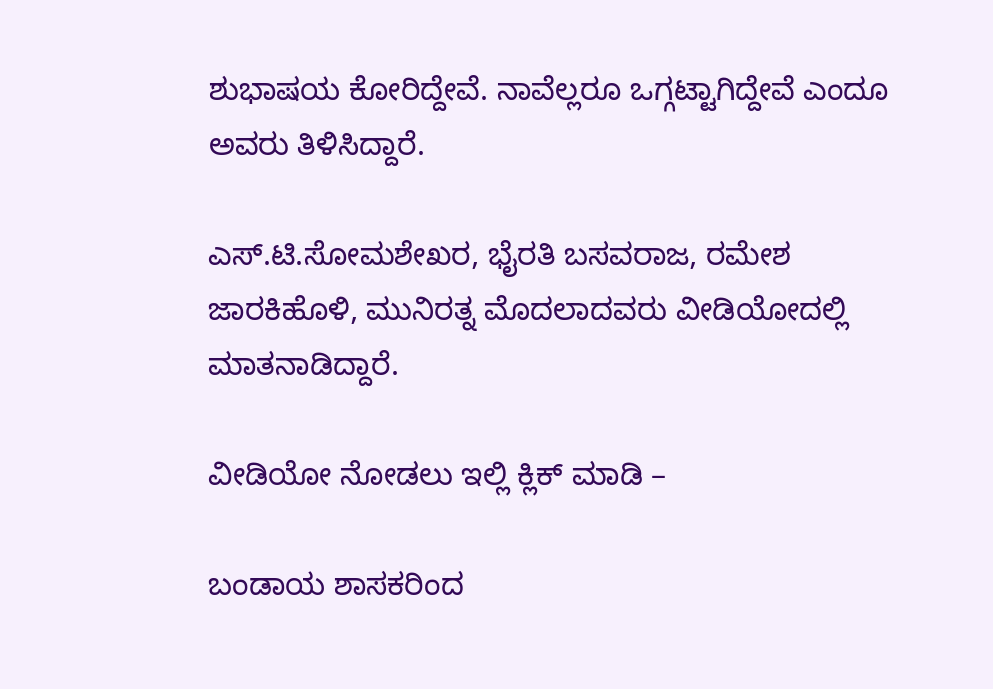ಶುಭಾಷಯ ಕೋರಿದ್ದೇವೆ. ನಾವೆಲ್ಲರೂ ಒಗ್ಗಟ್ಟಾಗಿದ್ದೇವೆ ಎಂದೂ ಅವರು ತಿಳಿಸಿದ್ದಾರೆ.

ಎಸ್.ಟಿ.ಸೋಮಶೇಖರ, ಭೈರತಿ ಬಸವರಾಜ, ರಮೇಶ ಜಾರಕಿಹೊಳಿ, ಮುನಿರತ್ನ ಮೊದಲಾದವರು ವೀಡಿಯೋದಲ್ಲಿ ಮಾತನಾಡಿದ್ದಾರೆ.

ವೀಡಿಯೋ ನೋಡಲು ಇಲ್ಲಿ ಕ್ಲಿಕ್ ಮಾಡಿ –

ಬಂಡಾಯ ಶಾಸಕರಿಂದ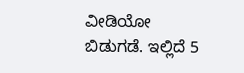ವೀಡಿಯೋ ಬಿಡುಗಡೆ. ಇಲ್ಲಿದೆ 5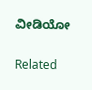ವೀಡಿಯೋ

Related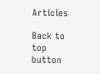Articles

Back to top button